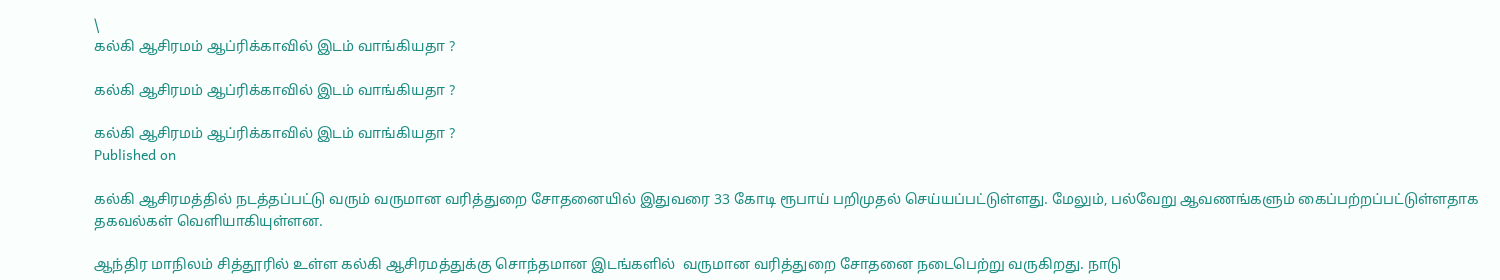\
கல்கி ஆசிரமம் ஆப்ரிக்காவில் இடம் வாங்கியதா ?

கல்கி ஆசிரமம் ஆப்ரிக்காவில் இடம் வாங்கியதா ?

கல்கி ஆசிரமம் ஆப்ரிக்காவில் இடம் வாங்கியதா ?
Published on

கல்கி ஆசிரமத்தில் நடத்தப்பட்டு வரும் வருமான வரித்துறை சோதனையில் இதுவரை 33 கோடி ரூபாய் பறிமுதல் செய்யப்பட்டுள்ளது. மேலும், பல்வேறு ஆவணங்களும் கைப்பற்றப்பட்டுள்ளதாக தகவல்கள்‌ வெளியாகியுள்ளன‌.

ஆந்திர ‌மாநிலம் சித்தூரில் உள்ள கல்கி ஆசிரமத்துக்கு சொந்தமான இடங்களில்  வருமான வரித்துறை சோதனை நடைபெற்று வருகிறது. நாடு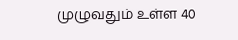முழுவதும் உள்ள 40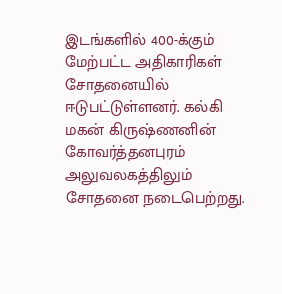இடங்களில் 400-க்கும் மேற்பட்ட அதிகாரிகள் சோதனையில் ஈடுபட்டுள்ளனர். கல்கி மகன் கிருஷ்ணனின் கோவர்த்தனபுரம் அலுவலகத்திலும் சோதனை நடைபெற்றது.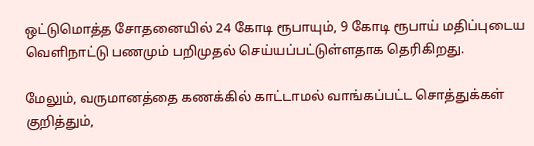ஒட்டுமொத்த சோதனையில் 24 கோடி ரூபாயும், 9 கோடி ரூபாய் மதிப்புடைய வெளிநாட்டு பணமும் பறிமுதல் செய்யப்பட்டுள்ளதாக தெரிகிறது.

மேலும், வருமானத்தை கணக்கில் காட்டாமல் வாங்கப்பட்ட சொத்துக்கள் குறித்தும்,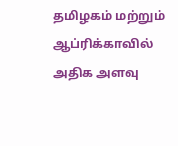தமிழகம் மற்றும் ஆப்ரிக்காவில் அதிக அளவு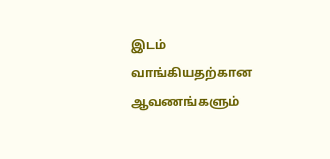இடம் வாங்கியதற்கான ஆவணங்களும்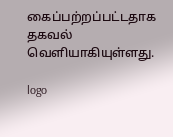கைப்பற்றப்பட்டதாக தகவல் வெளியாகியுள்ளது‌.

logo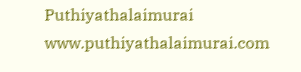Puthiyathalaimurai
www.puthiyathalaimurai.com